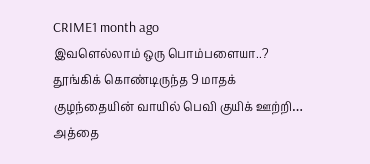CRIME1 month ago
இவளெல்லாம் ஒரு பொம்பளையா..? தூங்கிக் கொண்டிருந்த 9 மாதக் குழந்தையின் வாயில் பெவி குயிக் ஊற்றி… அத்தை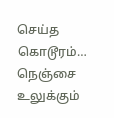செய்த கொடூரம்… நெஞ்சை உலுக்கும்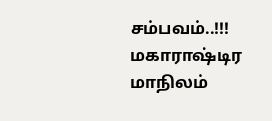சம்பவம்..!!!
மகாராஷ்டிர மாநிலம்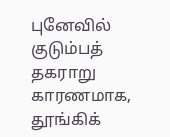புனேவில் குடும்பத் தகராறு காரணமாக, தூங்கிக்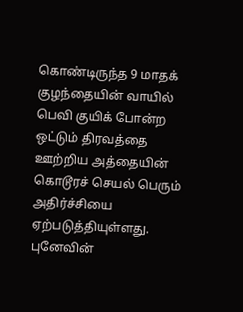கொண்டிருந்த 9 மாதக் குழந்தையின் வாயில் பெவி குயிக் போன்ற ஒட்டும் திரவத்தை ஊற்றிய அத்தையின் கொடூரச் செயல் பெரும் அதிர்ச்சியை ஏற்படுத்தியுள்ளது. புனேவின்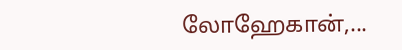லோஹேகான்,...